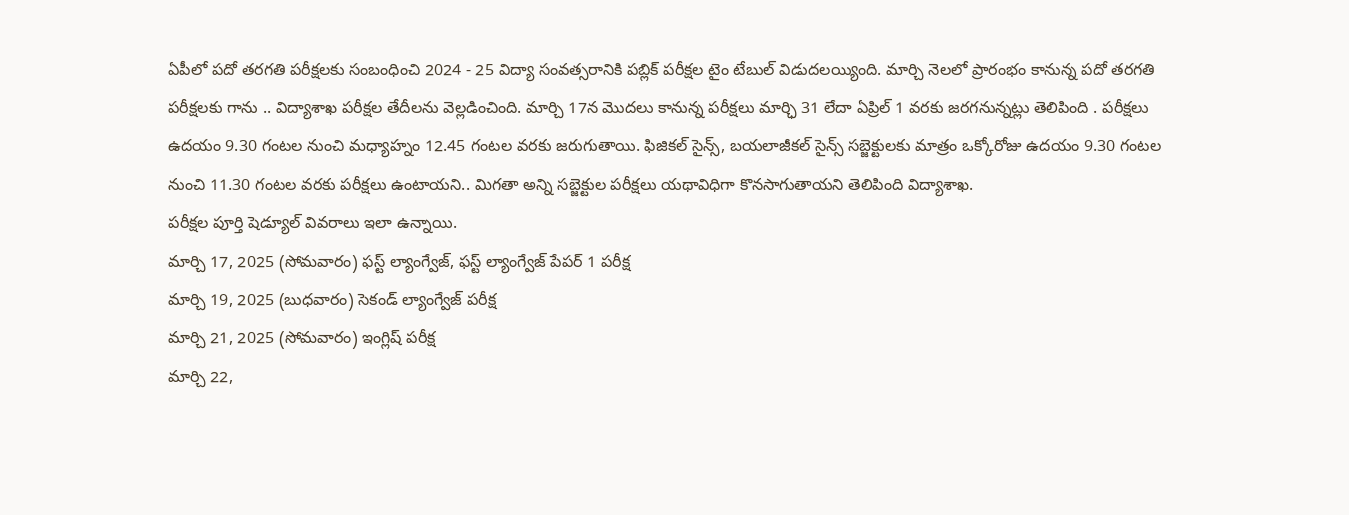ఏపీలో పదో తరగతి పరీక్షలకు సంబంధించి 2024 - 25 విద్యా సంవత్సరానికి పబ్లిక్ పరీక్షల టైం టేబుల్ విడుదలయ్యింది. మార్చి నెలలో ప్రారంభం కానున్న పదో తరగతి పరీక్షలకు గాను .. విద్యాశాఖ పరీక్షల తేదీలను వెల్లడించింది. మార్చి 17న మొదలు కానున్న పరీక్షలు మార్ఛి 31 లేదా ఏప్రిల్ 1 వరకు జరగనున్నట్లు తెలిపింది . పరీక్షలు ఉదయం 9.30 గంటల నుంచి మధ్యాహ్నం 12.45 గంటల వరకు జరుగుతాయి. ఫిజికల్ సైన్స్, బయలాజీకల్ సైన్స్ సబ్జెక్టులకు మాత్రం ఒక్కోరోజు ఉదయం 9.30 గంటల నుంచి 11.30 గంటల వరకు పరీక్షలు ఉంటాయని.. మిగతా అన్ని సబ్జెక్టుల పరీక్షలు యథావిధిగా కొనసాగుతాయని తెలిపింది విద్యాశాఖ.
పరీక్షల పూర్తి షెడ్యూల్ వివరాలు ఇలా ఉన్నాయి.
మార్చి 17, 2025 (సోమవారం) ఫస్ట్ ల్యాంగ్వేజ్, ఫస్ట్ ల్యాంగ్వేజ్ పేపర్ 1 పరీక్ష
మార్చి 19, 2025 (బుధవారం) సెకండ్ ల్యాంగ్వేజ్ పరీక్ష
మార్చి 21, 2025 (సోమవారం) ఇంగ్లిష్ పరీక్ష
మార్చి 22,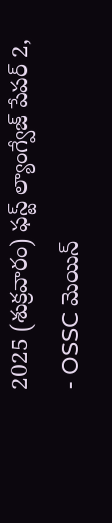2025 (శుక్రవారం) ఫస్ట్ ల్యాంగ్వేజ్ పేపర్ 2,
- OSSC మెయిన్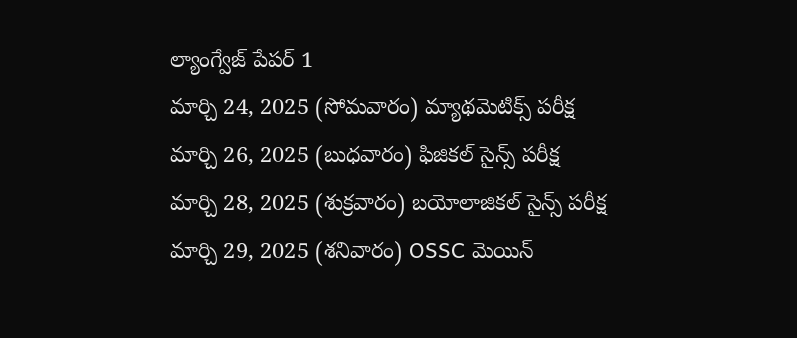ల్యాంగ్వేజ్ పేపర్ 1
మార్చి 24, 2025 (సోమవారం) మ్యాథమెటిక్స్ పరీక్ష
మార్చి 26, 2025 (బుధవారం) ఫిజికల్ సైన్స్ పరీక్ష
మార్చి 28, 2025 (శుక్రవారం) బయోలాజికల్ సైన్స్ పరీక్ష
మార్చి 29, 2025 (శనివారం) OSSC మెయిన్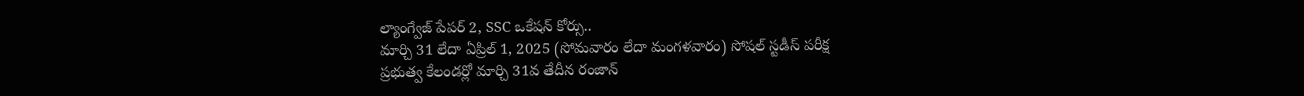ల్యాంగ్వేజ్ పేపర్ 2, SSC ఒకేషన్ కోర్సు..
మార్చి 31 లేదా ఏప్రిల్ 1, 2025 (సోమవారం లేదా మంగళవారం) సోషల్ స్టడీస్ పరీక్ష
ప్రభుత్వ కేలండర్లో మార్చి 31వ తేదీన రంజాన్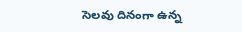సెలవు దినంగా ఉన్న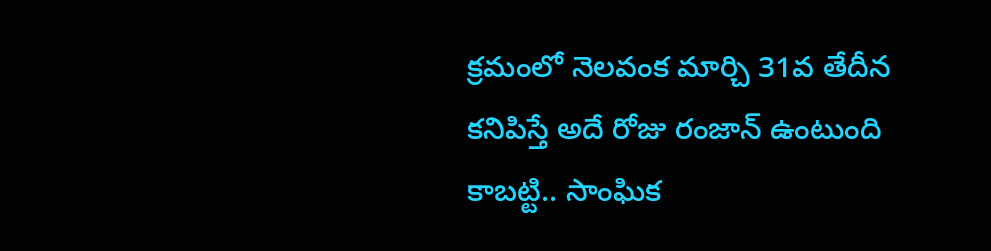క్రమంలో నెలవంక మార్చి 31వ తేదీన కనిపిస్తే అదే రోజు రంజాన్ ఉంటుంది కాబట్టి.. సాంఘిక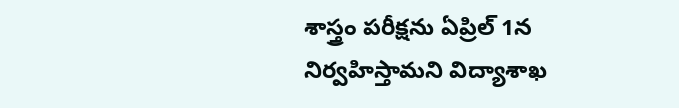శాస్త్రం పరీక్షను ఏప్రిల్ 1న నిర్వహిస్తామని విద్యాశాఖ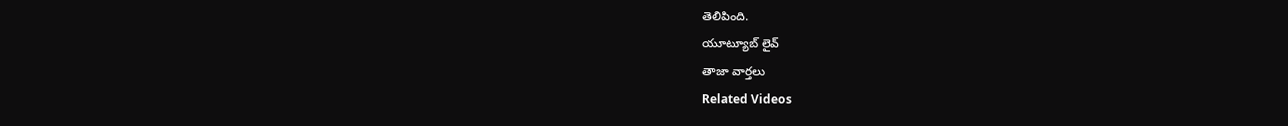తెలిపింది.
యూట్యూబ్ లైవ్
తాజా వార్తలు
Related Videos